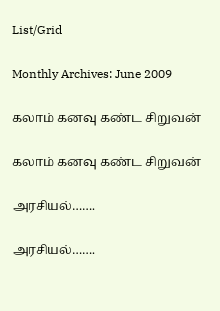List/Grid

Monthly Archives: June 2009

கலாம் கனவு கண்ட சிறுவன்

கலாம் கனவு கண்ட சிறுவன்

அரசியல்…….

அரசியல்…….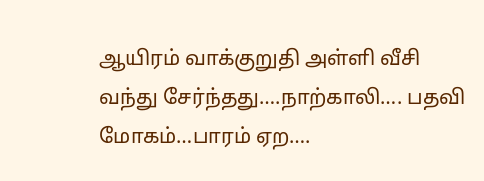ஆயிரம் வாக்குறுதி அள்ளி வீசி வந்து சேர்ந்தது….நாற்காலி…. பதவி மோகம்…பாரம் ஏற….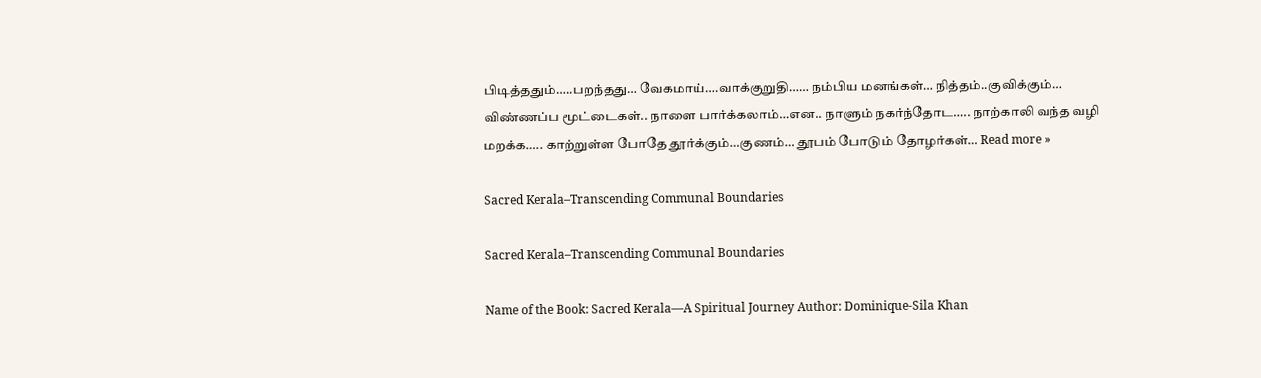பிடித்ததும்…..பறந்தது… வேகமாய்….வாக்குறுதி…… நம்பிய மனங்கள்… நித்தம்..குவிக்கும்… விண்ணப்ப மூட்டைகள்.. நாளை பார்க்கலாம்…என.. நாளும் நகர்ந்தோட….. நாற்காலி வந்த வழி மறக்க….. காற்றுள்ள போதே தூர்க்கும்…குணம்… தூபம் போடும் தோழர்கள்… Read more »

Sacred Kerala–Transcending Communal Boundaries

Sacred Kerala–Transcending Communal Boundaries

Name of the Book: Sacred Kerala—A Spiritual Journey Author: Dominique-Sila Khan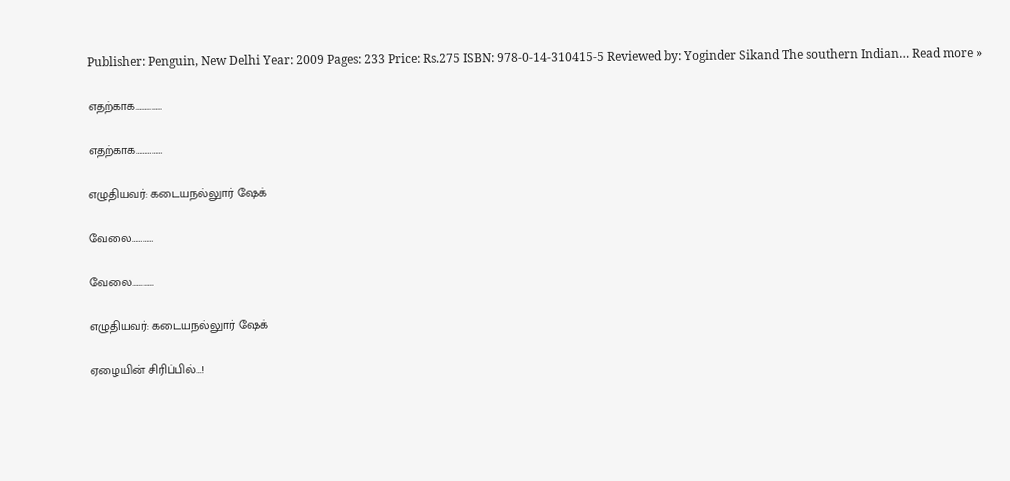Publisher: Penguin, New Delhi Year: 2009 Pages: 233 Price: Rs.275 ISBN: 978-0-14-310415-5 Reviewed by: Yoginder Sikand The southern Indian… Read more »

எதற்காக……………

எதற்காக……………

எழுதியவர்: கடையநல்லுார் ஷேக்

வேலை…………

வேலை…………

எழுதியவர்: கடையநல்லுார் ஷேக்

ஏழையின் சிரிப்பில்…!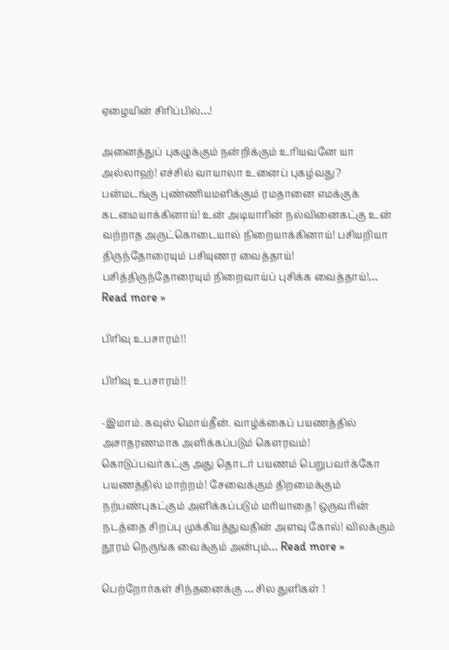ஏழையின் சிரிப்பில்…!

அனைத்துப் புகழுக்கும் நன்றிக்கும் உரியவனே யா அல்லாஹ்! எச்சில் வாயாலா உனைப் புகழ்வது? பன்மடங்கு புண்ணியமளிக்கும் ரமதானை எமக்குக் கடமையாக்கினாய்! உன் அடியாரின் நல்வினைகட்கு உன் வற்றாத அருட்கொடையால் நிறையாக்கினாய்! பசியறியா திருந்தோரையும் பசியுணர வைத்தாய்! பசித்திருந்தோரையும் நிறைவாய்ப் புசிக்க வைத்தாய்!… Read more »

பிரிவு உபசாரம்!!

பிரிவு உபசாரம்!!

-இமாம்.கவுஸ் மொய்தீன். வாழ்க்கைப் பயணத்தில் அசாதரணமாக அளிக்கப்படும் கௌரவம்! கொடுப்பவர்கட்கு அது தொடர் பயணம் பெறுபவர்க்கோ பயணத்தில் மாற்றம்! சேவைக்கும் திறமைக்கும் நற்பண்புகட்கும் அளிக்கப்படும் மரியாதை! ஒருவரின் நடத்தை சிறப்பு முக்கியத்துவதின் அளவு கோல்! விலக்கும் தூரம் நெருங்க வைக்கும் அன்பும்… Read more »

பெற்றோர்கள் சிந்தனைக்கு … சில துளிகள் !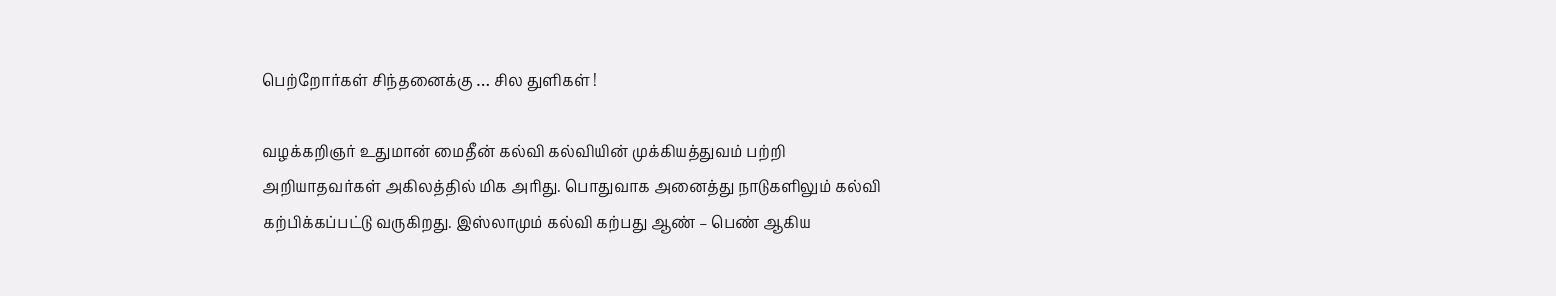பெற்றோர்கள் சிந்தனைக்கு … சில துளிகள் !

வழக்கறிஞர் உதுமான் மைதீன் கல்வி கல்வியின் முக்கியத்துவம் பற்றி அறியாதவர்கள் அகிலத்தில் மிக அரிது. பொதுவாக அனைத்து நாடுகளிலும் கல்வி கற்பிக்கப்பட்டு வருகிறது. இஸ்லாமும் கல்வி கற்பது ஆண் – பெண் ஆகிய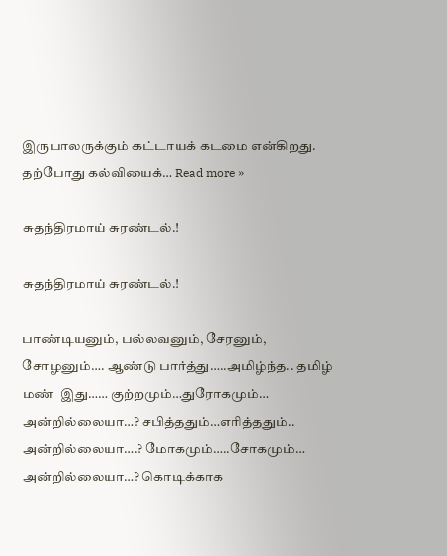இருபாலருக்கும் கட்டாயக் கடமை என்கிறது. தற்போது கல்வியைக்… Read more »

சுதந்திரமாய் சுரண்டல்.!

சுதந்திரமாய் சுரண்டல்.!

பாண்டியனும், பல்லவனும், சேரனும், சோழனும்…. ஆண்டு பார்த்து…..அமிழ்ந்த.. தமிழ்  மண்  இது…… குற்றமும்…துரோகமும்… அன்றில்லையா…? சபித்ததும்…எரித்ததும்.. அன்றில்லையா….? மோகமும்…..சோகமும்… அன்றில்லையா…? கொடிக்காக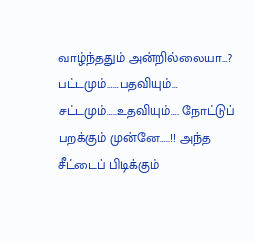வாழ்ந்ததும் அன்றில்லையா…? பட்டமும்……பதவியும்… சட்டமும்…..உதவியும்…. நோட்டுப் பறக்கும் முன்னே…..!! அந்த சீட்டைப் பிடிக்கும்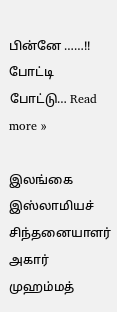பின்னே ……!! போட்டி போட்டு… Read more »

இல‌ங்கை இஸ்லாமிய‌ச் சிந்த‌னையாள‌ர் அகார் முஹ‌ம்ம‌த்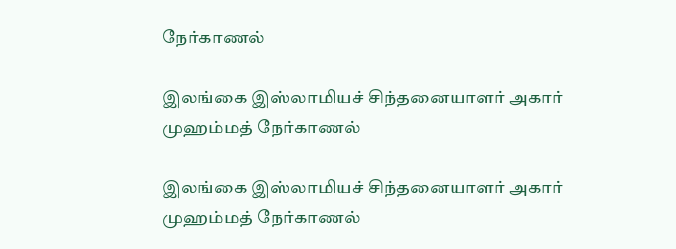நேர்காண‌ல்

இல‌ங்கை இஸ்லாமிய‌ச் சிந்த‌னையாள‌ர் அகார் முஹ‌ம்ம‌த் நேர்காண‌ல்

இல‌ங்கை இஸ்லாமிய‌ச் சிந்த‌னையாள‌ர் அகார் முஹ‌ம்ம‌த் நேர்காண‌ல்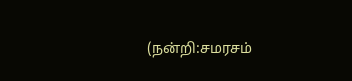(ந‌ன்றி:ச‌ம‌ர‌ச‌ம்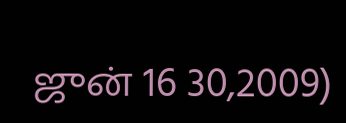ஜுன் 16 30,2009)